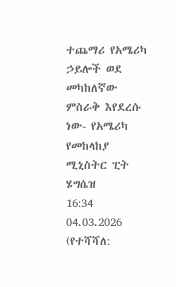ተጨማሪ የአሜሪካ ኃይሎች ወደ መካከለኛው ምስራቅ እየደረሱ ነው- የአሜሪካ የመከላከያ ሚኒስትር ፒት ሄግሴዝ
16:34 04.03.2026 (የተሻሻለ: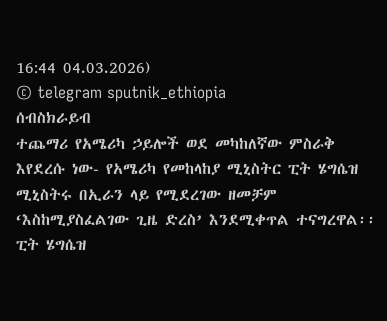16:44 04.03.2026)
© telegram sputnik_ethiopia
ሰብስክራይብ
ተጨማሪ የአሜሪካ ኃይሎች ወደ መካከለኛው ምስራቅ እየደረሱ ነው- የአሜሪካ የመከላከያ ሚኒስትር ፒት ሄግሴዝ
ሚኒስትሩ በኢራን ላይ የሚደረገው ዘመቻም ‘እስከሚያስፈልገው ጊዜ ድረስ’ እንደሚቀጥል ተናግረዋል፡፡
ፒት ሄግሴዝ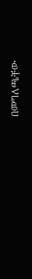በመግለጫቸው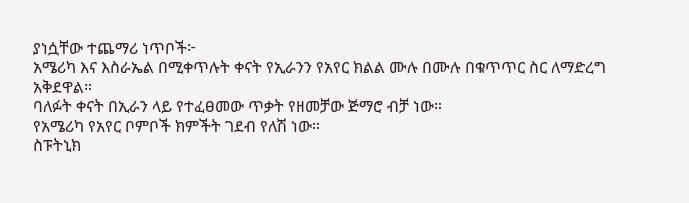ያነሷቸው ተጨማሪ ነጥቦች፦
አሜሪካ እና እስራኤል በሚቀጥሉት ቀናት የኢራንን የአየር ክልል ሙሉ በሙሉ በቁጥጥር ስር ለማድረግ አቅደዋል።
ባለፉት ቀናት በኢራን ላይ የተፈፀመው ጥቃት የዘመቻው ጅማሮ ብቻ ነው።
የአሜሪካ የአየር ቦምቦች ክምችት ገደብ የለሽ ነው።
ስፑትኒክ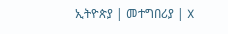ኢትዮጵያ | መተግበሪያ | X